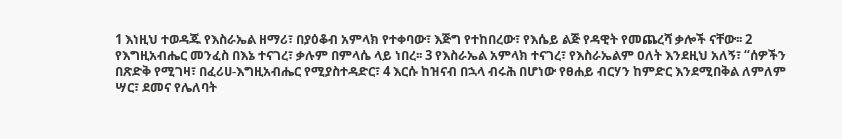1 እነዚህ ተወዳጁ የእስራኤል ዘማሪ፣ በያዕቆብ አምላክ የተቀባው፣ እጅግ የተከበረው፣ የእሴይ ልጅ የዳዊት የመጨረሻ ቃሎች ናቸው፡፡ 2 የእግዚአብሔር መንፈስ በእኔ ተናገረ፣ ቃሉም በምላሴ ላይ ነበረ፡፡ 3 የእስራኤል አምላክ ተናገረ፣ የእስራኤልም ዐለት እንደዚህ አለኝ፣ “ሰዎችን በጽድቅ የሚገዛ፣ በፈሪሀ-እግዚአብሔር የሚያስተዳድር፣ 4 እርሱ ከዝናብ በኋላ ብሩሕ በሆነው የፀሐይ ብርሃን ከምድር እንደሚበቅል ለምለም ሣር፣ ደመና የሌለባት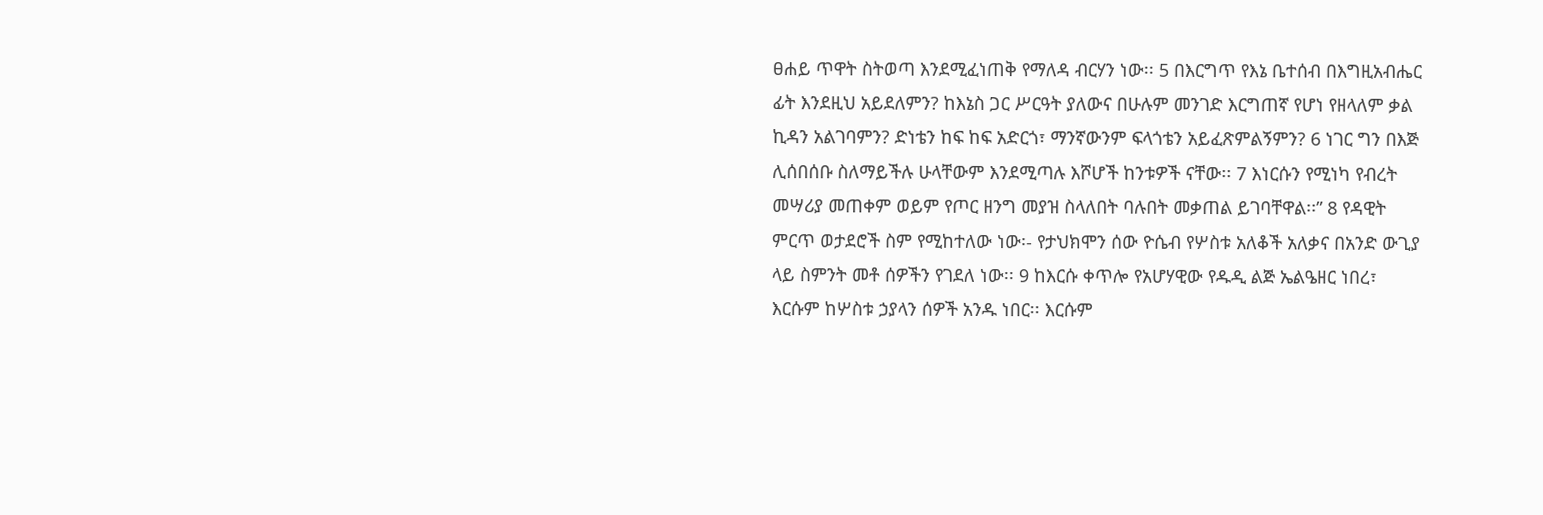ፀሐይ ጥዋት ስትወጣ እንደሚፈነጠቅ የማለዳ ብርሃን ነው፡፡ 5 በእርግጥ የእኔ ቤተሰብ በእግዚአብሔር ፊት እንደዚህ አይደለምን? ከእኔስ ጋር ሥርዓት ያለውና በሁሉም መንገድ እርግጠኛ የሆነ የዘላለም ቃል ኪዳን አልገባምን? ድነቴን ከፍ ከፍ አድርጎ፣ ማንኛውንም ፍላጎቴን አይፈጽምልኝምን? 6 ነገር ግን በእጅ ሊሰበሰቡ ስለማይችሉ ሁላቸውም እንደሚጣሉ እሾሆች ከንቱዎች ናቸው፡፡ 7 እነርሱን የሚነካ የብረት መሣሪያ መጠቀም ወይም የጦር ዘንግ መያዝ ስላለበት ባሉበት መቃጠል ይገባቸዋል፡፡” 8 የዳዊት ምርጥ ወታደሮች ስም የሚከተለው ነው፡- የታህክሞን ሰው ዮሴብ የሦስቱ አለቆች አለቃና በአንድ ውጊያ ላይ ስምንት መቶ ሰዎችን የገደለ ነው፡፡ 9 ከእርሱ ቀጥሎ የአሆሃዊው የዱዲ ልጅ ኤልዔዘር ነበረ፣ እርሱም ከሦስቱ ኃያላን ሰዎች አንዱ ነበር፡፡ እርሱም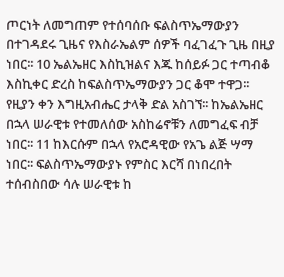ጦርነት ለመግጠም የተሰባሰቡ ፍልስጥኤማውያን በተገዳደሩ ጊዜና የእስራኤልም ሰዎች ባፈገፈጉ ጊዜ በዚያ ነበር፡፡ 10 ኤልኤዘር እስኪዝልና እጁ ከሰይፉ ጋር ተጣብቆ እስኪቀር ድረስ ከፍልስጥኤማውያን ጋር ቆሞ ተዋጋ፡፡ የዚያን ቀን እግዚአብሔር ታላቅ ድል አስገኘ፡፡ ከኤልኤዘር በኋላ ሠራዊቱ የተመለሰው አስከሬኖቹን ለመግፈፍ ብቻ ነበር፡፡ 11 ከእርሱም በኋላ የአሮዳዊው የአጌ ልጅ ሣማ ነበር፡፡ ፍልስጥኤማውያኑ የምስር እርሻ በነበረበት ተሰብስበው ሳሉ ሠራዊቱ ከ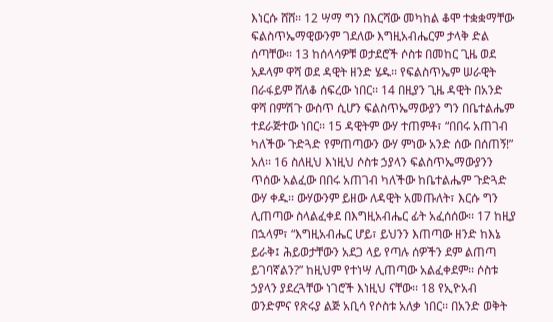እነርሱ ሸሸ፡፡ 12 ሣማ ግን በእርሻው መካከል ቆሞ ተቋቋማቸው ፍልስጥኤማዊውንም ገደለው እግዚአብሔርም ታላቅ ድል ሰጣቸው፡፡ 13 ከሰላሳዎቹ ወታደሮች ሶስቱ በመከር ጊዜ ወደ አዶላም ዋሻ ወደ ዳዊት ዘንድ ሄዱ፡፡ የፍልስጥኤም ሠራዊት በራፋይም ሸለቆ ሰፍረው ነበር፡፡ 14 በዚያን ጊዜ ዳዊት በአንድ ዋሻ በምሽጉ ውስጥ ሲሆን ፍልስጥኤማውያን ግን በቤተልሔም ተደራጅተው ነበር፡፡ 15 ዳዊትም ውሃ ተጠምቶ፣ “በበሩ አጠገብ ካለችው ጉድጓድ የምጠጣውን ውሃ ምነው አንድ ሰው በሰጠኝ!” አለ፡፡ 16 ስለዚህ እነዚህ ሶስቱ ኃያላን ፍልስጥኤማውያንን ጥሰው አልፈው በበሩ አጠገብ ካለችው ከቤተልሔም ጉድጓድ ውሃ ቀዱ፡፡ ውሃውንም ይዘው ለዳዊት አመጡለት፣ እርሱ ግን ሊጠጣው ስላልፈቀደ በእግዚአብሔር ፊት አፈሰሰው፡፡ 17 ከዚያ በኋላም፣ “እግዚአብሔር ሆይ፣ ይህንን እጠጣው ዘንድ ከእኔ ይራቅ፤ ሕይወታቸውን አደጋ ላይ የጣሉ ሰዎችን ደም ልጠጣ ይገባኛልን?” ከዚህም የተነሣ ሊጠጣው አልፈቀደም፡፡ ሶስቱ ኃያላን ያደረጓቸው ነገሮች እነዚህ ናቸው፡፡ 18 የኢዮአብ ወንድምና የጽሩያ ልጅ አቢሳ የሶስቱ አለቃ ነበር፡፡ በአንድ ወቅት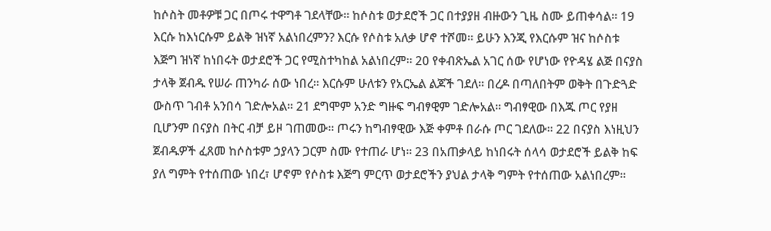ከሶስት መቶዎቹ ጋር በጦሩ ተዋግቶ ገደላቸው፡፡ ከሶስቱ ወታደሮች ጋር በተያያዘ ብዙውን ጊዜ ስሙ ይጠቀሳል፡፡ 19 እርሱ ከእነርሱም ይልቅ ዝነኛ አልነበረምን? እርሱ የሶስቱ አለቃ ሆኖ ተሾመ፡፡ ይሁን እንጂ የእርሱም ዝና ከሶስቱ እጅግ ዝነኛ ከነበሩት ወታደሮች ጋር የሚስተካከል አልነበረም፡፡ 20 የቀብጽኤል አገር ሰው የሆነው የዮዳሄ ልጅ በናያስ ታላቅ ጀብዱ የሠራ ጠንካራ ሰው ነበረ፡፡ እርሱም ሁለቱን የአርኤል ልጆች ገደለ፡፡ በረዶ በጣለበትም ወቅት በጉድጓድ ውስጥ ገብቶ አንበሳ ገድሎአል፡፡ 21 ደግሞም አንድ ግዙፍ ግብፃዊም ገድሎአል፡፡ ግብፃዊው በእጁ ጦር የያዘ ቢሆንም በናያስ በትር ብቻ ይዞ ገጠመው፡፡ ጦሩን ከግብፃዊው እጅ ቀምቶ በራሱ ጦር ገደለው፡፡ 22 በናያስ እነዚህን ጀብዱዎች ፈጸመ ከሶስቱም ኃያላን ጋርም ስሙ የተጠራ ሆነ፡፡ 23 በአጠቃላይ ከነበሩት ሰላሳ ወታደሮች ይልቅ ከፍ ያለ ግምት የተሰጠው ነበረ፣ ሆኖም የሶስቱ እጅግ ምርጥ ወታደሮችን ያህል ታላቅ ግምት የተሰጠው አልነበረም፡፡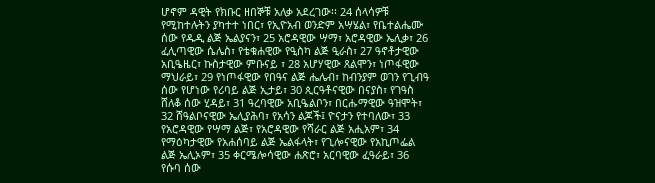ሆኖም ዳዊት የክቡር ዘበኞቹ አለቃ አደረገው፡፡ 24 ሰላሳዎቹ የሚከተሉትን ያካተተ ነበር፣ የኢዮአብ ወንድም አሣሄል፣ የቤተልሔሙ ሰው የዱዲ ልጅ ኤልያናን፣ 25 አሮዳዊው ሣማ፣ አሮዳዊው ኤሊቃ፣ 26 ፈሊጣዊው ሴሌስ፣ የቴቁሐዊው የዒስካ ልጅ ዒራስ፣ 27 ዓኖቶታዊው አቢዔዜር፣ ኩስታዊው ምቡናይ ፣ 28 አሆሃዊው ጸልሞን፣ ነጦፋዊው ማህራይ፣ 29 የነጦፋዊው የበዓና ልጅ ሔሌብ፣ ከብንያም ወገን የጊብዓ ሰው የሆነው የሪባይ ልጅ ኢታይ፣ 30 ጲርዓቶናዊው በናያስ፣ የገዓስ ሸለቆ ሰው ሂዳይ፣ 31 ዓረባዊው አቢዔልቦን፣ በርሑማዊው ዓዝሞት፣ 32 ሸዓልቦናዊው ኤሊያሕባ፣ የአሳን ልጆች፤ ዮናታን የተባለው፣ 33 የአሮዳዊው የሣማ ልጅ፣ የአሮዳዊው የሻራር ልጅ አሒአም፣ 34 የማዕካታዊው የአሐሰባይ ልጅ ኤልፋላት፣ የጊሎናዊው የአኪጦፌል ልጅ ኤሊኦም፣ 35 ቀርሜሎሳዊው ሐጽሮ፣ አርባዊው ፈዓራይ፣ 36 የሱባ ሰው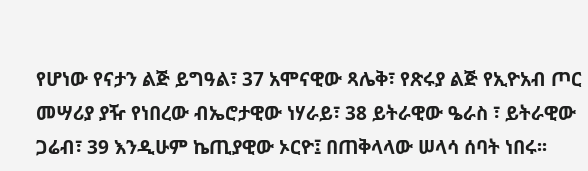የሆነው የናታን ልጅ ይግዓል፣ 37 አሞናዊው ጻሌቅ፣ የጽሩያ ልጅ የኢዮአብ ጦር መሣሪያ ያዥ የነበረው ብኤሮታዊው ነሃራይ፣ 38 ይትራዊው ዔራስ ፣ ይትራዊው ጋሬብ፣ 39 እንዲሁም ኬጢያዊው ኦርዮ፤ በጠቅላላው ሠላሳ ሰባት ነበሩ፡፡